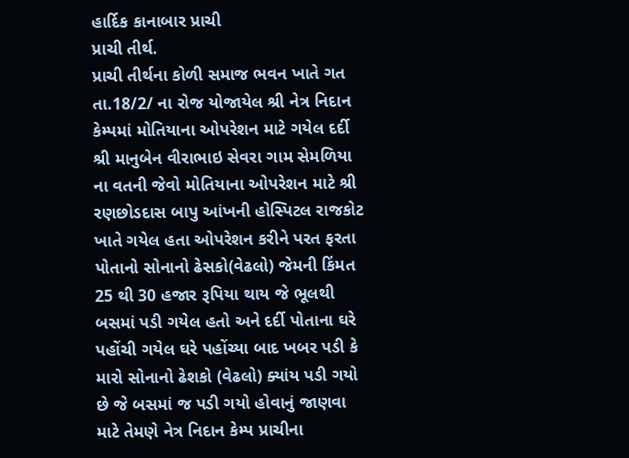હાર્દિક કાનાબાર પ્રાચી
પ્રાચી તીર્થ.
પ્રાચી તીર્થના કોળી સમાજ ભવન ખાતે ગત તા.18/2/ ના રોજ યોજાયેલ શ્રી નેત્ર નિદાન કેમ્પમાં મોતિયાના ઓપરેશન માટે ગયેલ દર્દી શ્રી માનુબેન વીરાભાઇ સેવરા ગામ સેમળિયા ના વતની જેવો મોતિયાના ઓપરેશન માટે શ્રી રણછોડદાસ બાપુ આંખની હોસ્પિટલ રાજકોટ ખાતે ગયેલ હતા ઓપરેશન કરીને પરત ફરતા પોતાનો સોનાનો ઢેસકો(વેઢલો) જેમની કિંમત 25 થી 30 હજાર રૂપિયા થાય જે ભૂલથી બસમાં પડી ગયેલ હતો અને દર્દી પોતાના ઘરે પહોંચી ગયેલ ઘરે પહોંચ્યા બાદ ખબર પડી કે મારો સોનાનો ઢેશકો (વેઢલો) ક્યાંય પડી ગયો છે જે બસમાં જ પડી ગયો હોવાનું જાણવા માટે તેમણે નેત્ર નિદાન કેમ્પ પ્રાચીના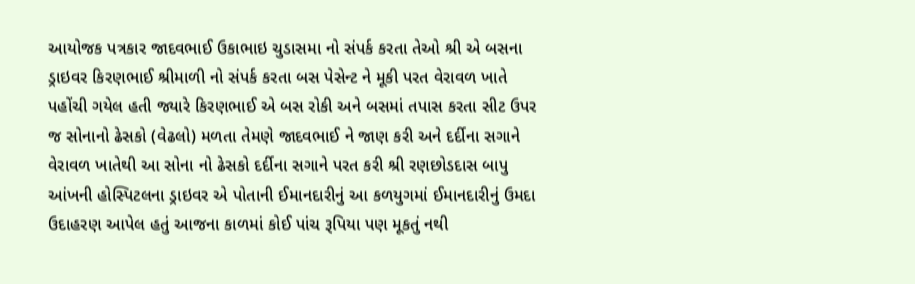આયોજક પત્રકાર જાદવભાઈ ઉકાભાઇ ચુડાસમા નો સંપર્ક કરતા તેઓ શ્રી એ બસના ડ્રાઇવર કિરણભાઈ શ્રીમાળી નો સંપર્ક કરતા બસ પેસેન્ટ ને મૂકી પરત વેરાવળ ખાતે પહોંચી ગયેલ હતી જ્યારે કિરણભાઈ એ બસ રોકી અને બસમાં તપાસ કરતા સીટ ઉપર જ સોનાનો ઢેસકો (વેઢલો) મળતા તેમણે જાદવભાઈ ને જાણ કરી અને દર્દીના સગાને વેરાવળ ખાતેથી આ સોના નો ઢેસકો દર્દીના સગાને પરત કરી શ્રી રણછોડદાસ બાપુ આંખની હોસ્પિટલના ડ્રાઇવર એ પોતાની ઈમાનદારીનું આ કળયુગમાં ઈમાનદારીનું ઉમદા ઉદાહરણ આપેલ હતું આજના કાળમાં કોઈ પાંચ રૂપિયા પણ મૂકતું નથી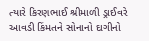ત્યારે કિરણભાઈ શ્રીમાળી ડ્રાઈવરે આવડી કિંમતને સોનાનો દાગીનો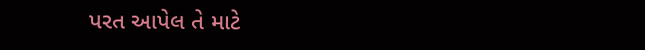પરત આપેલ તે માટે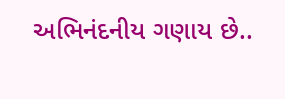અભિનંદનીય ગણાય છે..